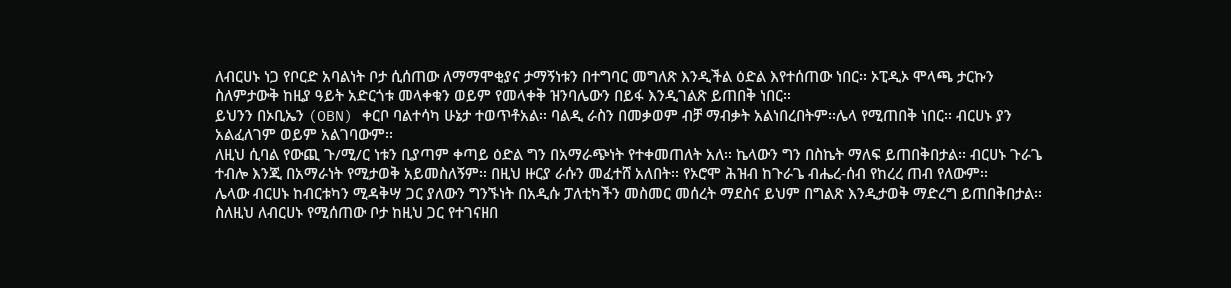ለብርሀኑ ነጋ የቦርድ አባልነት ቦታ ሲሰጠው ለማማሞቂያና ታማኝነቱን በተግባር መግለጽ እንዲችል ዕድል እየተሰጠው ነበር፡፡ ኦፒዲኦ ሞላጫ ታርኩን ስለምታውቅ ከዚያ ዓይት አድርጎቱ መላቀቁን ወይም የመላቀቅ ዝንባሌውን በይፋ እንዲገልጽ ይጠበቅ ነበር፡፡
ይህንን በኦቢኤን (OBN) ቀርቦ ባልተሳካ ሁኔታ ተወጥቶአል፡፡ ባልዲ ራስን በመቃወም ብቻ ማብቃት አልነበረበትም፡፡ሌላ የሚጠበቅ ነበር፡፡ ብርሀኑ ያን አልፈለገም ወይም አልገባውም፡፡
ለዚህ ሲባል የውጪ ጉ/ሚ/ር ነቱን ቢያጣም ቀጣይ ዕድል ግን በአማራጭነት የተቀመጠለት አለ፡፡ ኬላውን ግን በስኬት ማለፍ ይጠበቅበታል፡፡ ብርሀኑ ጉራጌ ተብሎ እንጂ በአማራነት የሚታወቅ አይመስለኝም፡፡ በዚህ ዙርያ ራሱን መፈተሸ አለበት፡፡ የኦሮሞ ሕዝብ ከጉራጌ ብሔረ-ሰብ የከረረ ጠብ የለውም፡፡
ሌላው ብርሀኑ ከብርቱካን ሚዳቅሣ ጋር ያለውን ግንኙነት በአዲሱ ፓለቲካችን መስመር መሰረት ማደስና ይህም በግልጽ እንዲታወቅ ማድረግ ይጠበቅበታል፡፡ ስለዚህ ለብርሀኑ የሚሰጠው ቦታ ከዚህ ጋር የተገናዘበ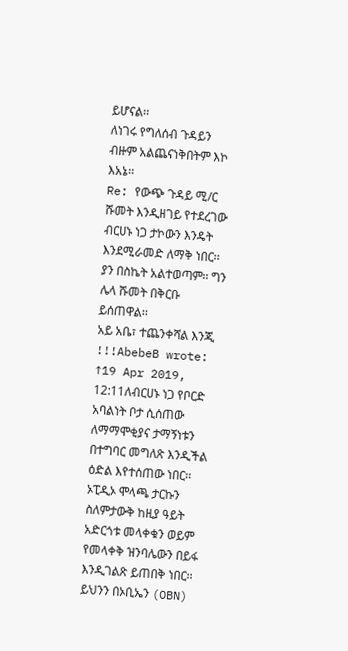ይሆናል፡፡
ለነገሩ የግለሰብ ጉዳይን ብዙም አልጨናነቅበትም እኮ እአኔ፡፡
Re: የውጭ ጉዳይ ሚ/ር ሹመት እንዲዘገይ የተደረገው ብርሀኑ ነጋ ታኮውን እንዴት እንደሚራመድ ለማቅ ነበር፡፡ ያን በስኬት አልተወጣም፡፡ ግን ሌላ ሹመት በቅርቡ ይሰጠዋል፡፡
አይ አቤ፣ ተጨንቀሻል እንጂ !!!AbebeB wrote: ↑19 Apr 2019, 12:11ለብርሀኑ ነጋ የቦርድ አባልነት ቦታ ሲሰጠው ለማማሞቂያና ታማኝነቱን በተግባር መግለጽ እንዲችል ዕድል እየተሰጠው ነበር፡፡ ኦፒዲኦ ሞላጫ ታርኩን ስለምታውቅ ከዚያ ዓይት አድርጎቱ መላቀቁን ወይም የመላቀቅ ዝንባሌውን በይፋ እንዲገልጽ ይጠበቅ ነበር፡፡
ይህንን በኦቢኤን (OBN)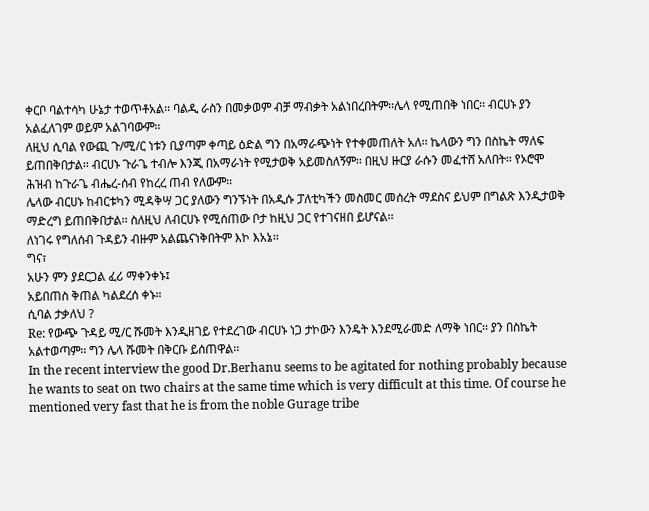ቀርቦ ባልተሳካ ሁኔታ ተወጥቶአል፡፡ ባልዲ ራስን በመቃወም ብቻ ማብቃት አልነበረበትም፡፡ሌላ የሚጠበቅ ነበር፡፡ ብርሀኑ ያን አልፈለገም ወይም አልገባውም፡፡
ለዚህ ሲባል የውጪ ጉ/ሚ/ር ነቱን ቢያጣም ቀጣይ ዕድል ግን በአማራጭነት የተቀመጠለት አለ፡፡ ኬላውን ግን በስኬት ማለፍ ይጠበቅበታል፡፡ ብርሀኑ ጉራጌ ተብሎ እንጂ በአማራነት የሚታወቅ አይመስለኝም፡፡ በዚህ ዙርያ ራሱን መፈተሸ አለበት፡፡ የኦሮሞ ሕዝብ ከጉራጌ ብሔረ-ሰብ የከረረ ጠብ የለውም፡፡
ሌላው ብርሀኑ ከብርቱካን ሚዳቅሣ ጋር ያለውን ግንኙነት በአዲሱ ፓለቲካችን መስመር መሰረት ማደስና ይህም በግልጽ እንዲታወቅ ማድረግ ይጠበቅበታል፡፡ ስለዚህ ለብርሀኑ የሚሰጠው ቦታ ከዚህ ጋር የተገናዘበ ይሆናል፡፡
ለነገሩ የግለሰብ ጉዳይን ብዙም አልጨናነቅበትም እኮ እአኔ፡፡
ግና፣
አሁን ምን ያደርጋል ፈሪ ማቀንቀኑ፤
አይበጠስ ቅጠል ካልደረሰ ቀኑ።
ሲባል ታቃለህ ?
Re: የውጭ ጉዳይ ሚ/ር ሹመት እንዲዘገይ የተደረገው ብርሀኑ ነጋ ታኮውን እንዴት እንደሚራመድ ለማቅ ነበር፡፡ ያን በስኬት አልተወጣም፡፡ ግን ሌላ ሹመት በቅርቡ ይሰጠዋል፡፡
In the recent interview the good Dr.Berhanu seems to be agitated for nothing probably because he wants to seat on two chairs at the same time which is very difficult at this time. Of course he mentioned very fast that he is from the noble Gurage tribe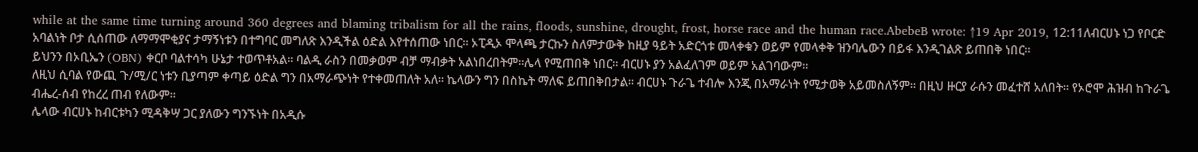while at the same time turning around 360 degrees and blaming tribalism for all the rains, floods, sunshine, drought, frost, horse race and the human race.AbebeB wrote: ↑19 Apr 2019, 12:11ለብርሀኑ ነጋ የቦርድ አባልነት ቦታ ሲሰጠው ለማማሞቂያና ታማኝነቱን በተግባር መግለጽ እንዲችል ዕድል እየተሰጠው ነበር፡፡ ኦፒዲኦ ሞላጫ ታርኩን ስለምታውቅ ከዚያ ዓይት አድርጎቱ መላቀቁን ወይም የመላቀቅ ዝንባሌውን በይፋ እንዲገልጽ ይጠበቅ ነበር፡፡
ይህንን በኦቢኤን (OBN) ቀርቦ ባልተሳካ ሁኔታ ተወጥቶአል፡፡ ባልዲ ራስን በመቃወም ብቻ ማብቃት አልነበረበትም፡፡ሌላ የሚጠበቅ ነበር፡፡ ብርሀኑ ያን አልፈለገም ወይም አልገባውም፡፡
ለዚህ ሲባል የውጪ ጉ/ሚ/ር ነቱን ቢያጣም ቀጣይ ዕድል ግን በአማራጭነት የተቀመጠለት አለ፡፡ ኬላውን ግን በስኬት ማለፍ ይጠበቅበታል፡፡ ብርሀኑ ጉራጌ ተብሎ እንጂ በአማራነት የሚታወቅ አይመስለኝም፡፡ በዚህ ዙርያ ራሱን መፈተሸ አለበት፡፡ የኦሮሞ ሕዝብ ከጉራጌ ብሔረ-ሰብ የከረረ ጠብ የለውም፡፡
ሌላው ብርሀኑ ከብርቱካን ሚዳቅሣ ጋር ያለውን ግንኙነት በአዲሱ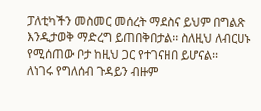ፓለቲካችን መስመር መሰረት ማደስና ይህም በግልጽ እንዲታወቅ ማድረግ ይጠበቅበታል፡፡ ስለዚህ ለብርሀኑ የሚሰጠው ቦታ ከዚህ ጋር የተገናዘበ ይሆናል፡፡
ለነገሩ የግለሰብ ጉዳይን ብዙም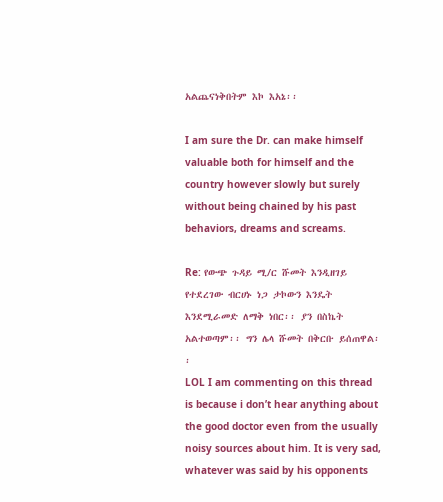አልጨናነቅበትም እኮ እአኔ፡፡

I am sure the Dr. can make himself valuable both for himself and the country however slowly but surely without being chained by his past behaviors, dreams and screams.

Re: የውጭ ጉዳይ ሚ/ር ሹመት እንዲዘገይ የተደረገው ብርሀኑ ነጋ ታኮውን እንዴት እንደሚራመድ ለማቅ ነበር፡፡ ያን በስኬት አልተወጣም፡፡ ግን ሌላ ሹመት በቅርቡ ይሰጠዋል፡፡
LOL I am commenting on this thread is because i don’t hear anything about the good doctor even from the usually noisy sources about him. It is very sad, whatever was said by his opponents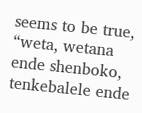seems to be true, “weta, wetana ende shenboko, tenkebalele ende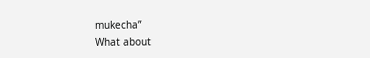mukecha”
What about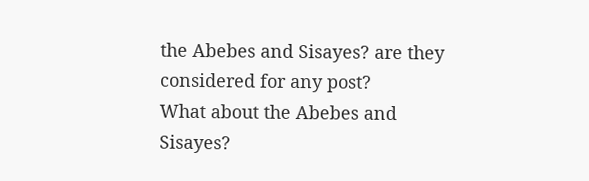the Abebes and Sisayes? are they considered for any post?
What about the Abebes and Sisayes?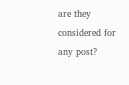are they considered for any post?